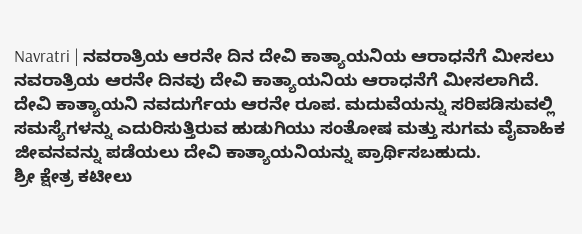Navratri | ನವರಾತ್ರಿಯ ಆರನೇ ದಿನ ದೇವಿ ಕಾತ್ಯಾಯನಿಯ ಆರಾಧನೆಗೆ ಮೀಸಲು
ನವರಾತ್ರಿಯ ಆರನೇ ದಿನವು ದೇವಿ ಕಾತ್ಯಾಯನಿಯ ಆರಾಧನೆಗೆ ಮೀಸಲಾಗಿದೆ. ದೇವಿ ಕಾತ್ಯಾಯನಿ ನವದುರ್ಗೆಯ ಆರನೇ ರೂಪ. ಮದುವೆಯನ್ನು ಸರಿಪಡಿಸುವಲ್ಲಿ ಸಮಸ್ಯೆಗಳನ್ನು ಎದುರಿಸುತ್ತಿರುವ ಹುಡುಗಿಯು ಸಂತೋಷ ಮತ್ತು ಸುಗಮ ವೈವಾಹಿಕ ಜೀವನವನ್ನು ಪಡೆಯಲು ದೇವಿ ಕಾತ್ಯಾಯನಿಯನ್ನು ಪ್ರಾರ್ಥಿಸಬಹುದು.
ಶ್ರೀ ಕ್ಷೇತ್ರ ಕಟೀಲು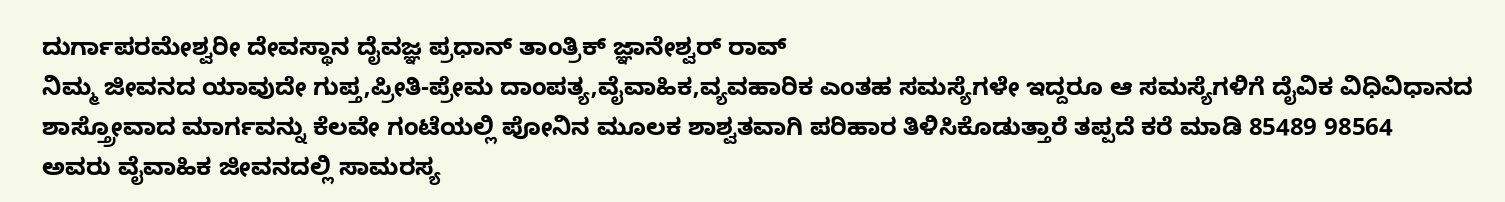ದುರ್ಗಾಪರಮೇಶ್ವರೀ ದೇವಸ್ಥಾನ ದೈವಜ್ಞ ಪ್ರಧಾನ್ ತಾಂತ್ರಿಕ್ ಜ್ಞಾನೇಶ್ವರ್ ರಾವ್
ನಿಮ್ಮ ಜೀವನದ ಯಾವುದೇ ಗುಪ್ತ,ಪ್ರೀತಿ-ಪ್ರೇಮ ದಾಂಪತ್ಯ,ವೈವಾಹಿಕ,ವ್ಯವಹಾರಿಕ ಎಂತಹ ಸಮಸ್ಯೆಗಳೇ ಇದ್ದರೂ ಆ ಸಮಸ್ಯೆಗಳಿಗೆ ದೈವಿಕ ವಿಧಿವಿಧಾನದ ಶಾಸ್ತ್ರೋವಾದ ಮಾರ್ಗವನ್ನು ಕೆಲವೇ ಗಂಟೆಯಲ್ಲಿ ಪೋನಿನ ಮೂಲಕ ಶಾಶ್ವತವಾಗಿ ಪರಿಹಾರ ತಿಳಿಸಿಕೊಡುತ್ತಾರೆ ತಪ್ಪದೆ ಕರೆ ಮಾಡಿ 85489 98564
ಅವರು ವೈವಾಹಿಕ ಜೀವನದಲ್ಲಿ ಸಾಮರಸ್ಯ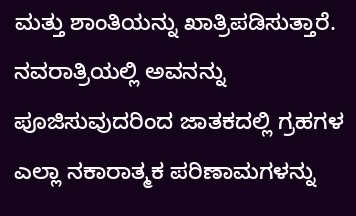ಮತ್ತು ಶಾಂತಿಯನ್ನು ಖಾತ್ರಿಪಡಿಸುತ್ತಾರೆ. ನವರಾತ್ರಿಯಲ್ಲಿ ಅವನನ್ನು ಪೂಜಿಸುವುದರಿಂದ ಜಾತಕದಲ್ಲಿ ಗ್ರಹಗಳ ಎಲ್ಲಾ ನಕಾರಾತ್ಮಕ ಪರಿಣಾಮಗಳನ್ನು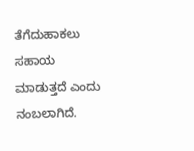ತೆಗೆದುಹಾಕಲು ಸಹಾಯ ಮಾಡುತ್ತದೆ ಎಂದು ನಂಬಲಾಗಿದೆ.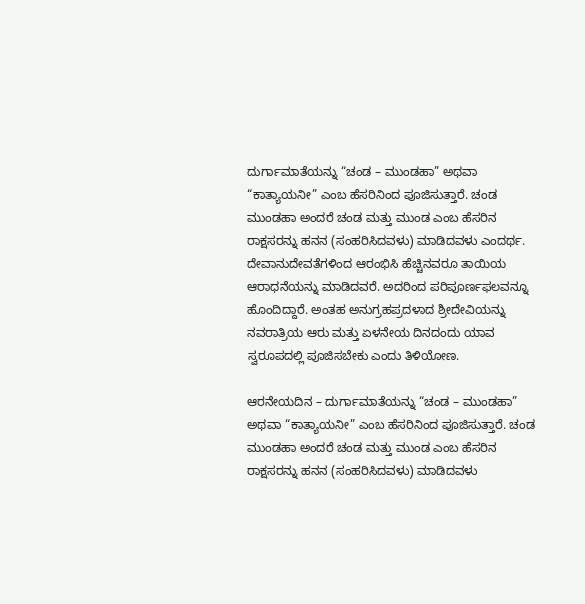ದುರ್ಗಾಮಾತೆಯನ್ನು “ಚಂಡ – ಮುಂಡಹಾ” ಅಥವಾ “ಕಾತ್ಯಾಯನೀ” ಎಂಬ ಹೆಸರಿನಿಂದ ಪೂಜಿಸುತ್ತಾರೆ. ಚಂಡ ಮುಂಡಹಾ ಅಂದರೆ ಚಂಡ ಮತ್ತು ಮುಂಡ ಎಂಬ ಹೆಸರಿನ ರಾಕ್ಷಸರನ್ನು ಹನನ (ಸಂಹರಿಸಿದವಳು) ಮಾಡಿದವಳು ಎಂದರ್ಥ.
ದೇವಾನುದೇವತೆಗಳಿಂದ ಆರಂಭಿಸಿ ಹೆಚ್ಚಿನವರೂ ತಾಯಿಯ ಆರಾಧನೆಯನ್ನು ಮಾಡಿದವರೆ. ಅದರಿಂದ ಪರಿಪೂರ್ಣಫಲವನ್ನೂ ಹೊಂದಿದ್ದಾರೆ. ಅಂತಹ ಅನುಗ್ರಹಪ್ರದಳಾದ ಶ್ರೀದೇವಿಯನ್ನು ನವರಾತ್ರಿಯ ಆರು ಮತ್ತು ಏಳನೇಯ ದಿನದಂದು ಯಾವ ಸ್ವರೂಪದಲ್ಲಿ ಪೂಜಿಸಬೇಕು ಎಂದು ತಿಳಿಯೋಣ.

ಆರನೇಯದಿನ – ದುರ್ಗಾಮಾತೆಯನ್ನು “ಚಂಡ – ಮುಂಡಹಾ” ಅಥವಾ “ಕಾತ್ಯಾಯನೀ” ಎಂಬ ಹೆಸರಿನಿಂದ ಪೂಜಿಸುತ್ತಾರೆ. ಚಂಡ ಮುಂಡಹಾ ಅಂದರೆ ಚಂಡ ಮತ್ತು ಮುಂಡ ಎಂಬ ಹೆಸರಿನ ರಾಕ್ಷಸರನ್ನು ಹನನ (ಸಂಹರಿಸಿದವಳು) ಮಾಡಿದವಳು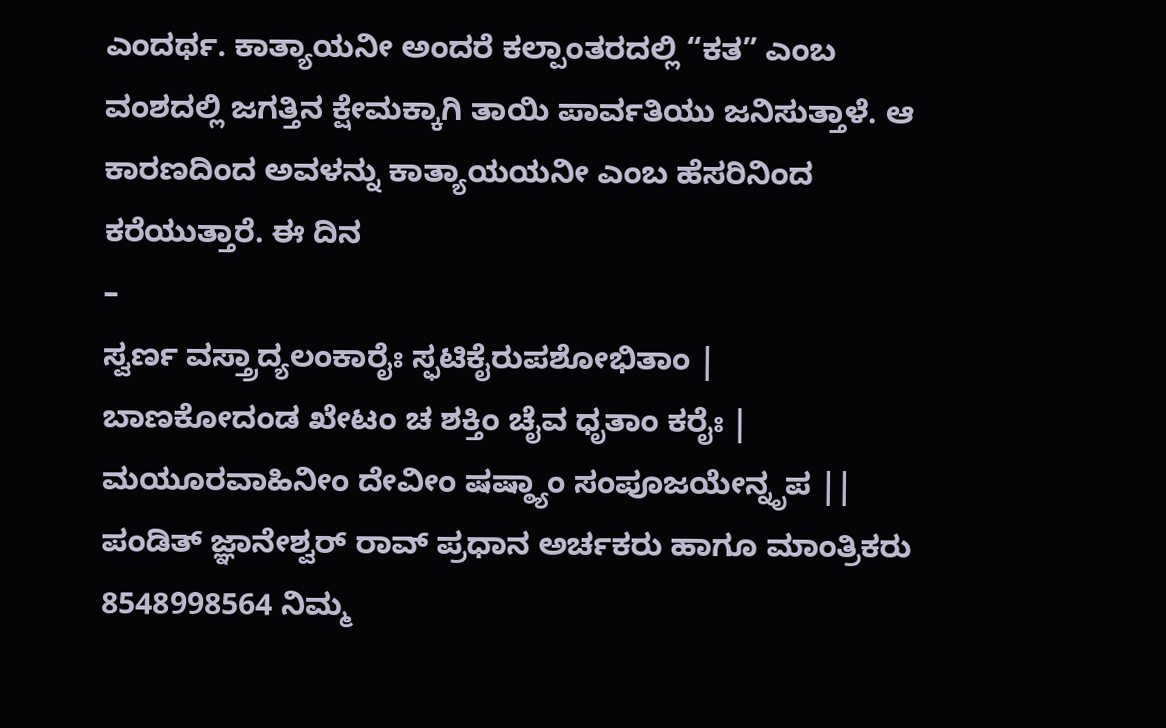ಎಂದರ್ಥ. ಕಾತ್ಯಾಯನೀ ಅಂದರೆ ಕಲ್ಪಾಂತರದಲ್ಲಿ “ಕತ” ಎಂಬ ವಂಶದಲ್ಲಿ ಜಗತ್ತಿನ ಕ್ಷೇಮಕ್ಕಾಗಿ ತಾಯಿ ಪಾರ್ವತಿಯು ಜನಿಸುತ್ತಾಳೆ. ಆ ಕಾರಣದಿಂದ ಅವಳನ್ನು ಕಾತ್ಯಾಯಯನೀ ಎಂಬ ಹೆಸರಿನಿಂದ ಕರೆಯುತ್ತಾರೆ. ಈ ದಿನ
–
ಸ್ವರ್ಣ ವಸ್ತ್ರಾದ್ಯಲಂಕಾರೈಃ ಸ್ಫಟಿಕೈರುಪಶೋಭಿತಾಂ |
ಬಾಣಕೋದಂಡ ಖೇಟಂ ಚ ಶಕ್ತಿಂ ಚೈವ ಧೃತಾಂ ಕರೈಃ |
ಮಯೂರವಾಹಿನೀಂ ದೇವೀಂ ಷಷ್ಠ್ಯಾಂ ಸಂಪೂಜಯೇನ್ನೃಪ ||
ಪಂಡಿತ್ ಜ್ಞಾನೇಶ್ವರ್ ರಾವ್ ಪ್ರಧಾನ ಅರ್ಚಕರು ಹಾಗೂ ಮಾಂತ್ರಿಕರು 8548998564 ನಿಮ್ಮ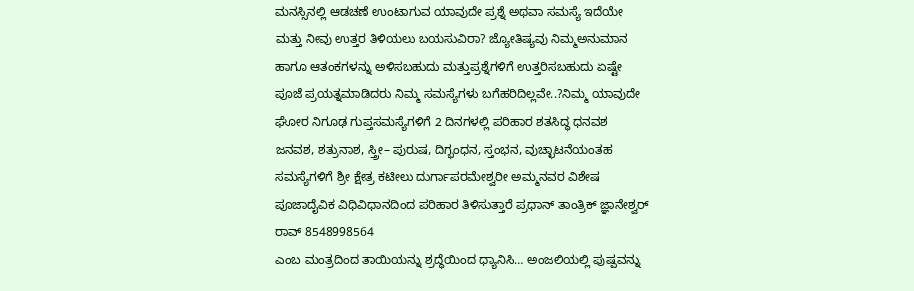ಮನಸ್ಸಿನಲ್ಲಿ ಆಡಚಣೆ ಉಂಟಾಗುವ ಯಾವುದೇ ಪ್ರಶ್ನೆ ಅಥವಾ ಸಮಸ್ಯೆ ಇದೆಯೇ ಮತ್ತು ನೀವು ಉತ್ತರ ತಿಳಿಯಲು ಬಯಸುವಿರಾ? ಜ್ಯೋತಿಷ್ಯವು ನಿಮ್ಮಅನುಮಾನ ಹಾಗೂ ಆತಂಕಗಳನ್ನು ಅಳಿಸಬಹುದು ಮತ್ತುಪ್ರಶ್ನೆಗಳಿಗೆ ಉತ್ತರಿಸಬಹುದು ಏಷ್ಟೇ ಪೂಜೆ ಪ್ರಯತ್ನಮಾಡಿದರು ನಿಮ್ಮ ಸಮಸ್ಯೆಗಳು ಬಗೆಹರಿದಿಲ್ಲವೇ..?ನಿಮ್ಮ ಯಾವುದೇ ಘೋರ ನಿಗೂಢ ಗುಪ್ತಸಮಸ್ಯೆಗಳಿಗೆ 2 ದಿನಗಳಲ್ಲಿ ಪರಿಹಾರ ಶತಸಿದ್ಧ ಧನವಶ ಜನವಶ, ಶತ್ರುನಾಶ, ಸ್ತ್ರೀ– ಪುರುಷ, ದಿಗ್ಭಂಧನ, ಸ್ತಂಭನ, ವುಚ್ಛಾಟನೆಯಂತಹ ಸಮಸ್ಯೆಗಳಿಗೆ ಶ್ರೀ ಕ್ಷೇತ್ರ ಕಟೀಲು ದುರ್ಗಾಪರಮೇಶ್ವರೀ ಅಮ್ಮನವರ ವಿಶೇಷ ಪೂಜಾದೈವಿಕ ವಿಧಿವಿಧಾನದಿಂದ ಪರಿಹಾರ ತಿಳಿಸುತ್ತಾರೆ ಪ್ರಧಾನ್ ತಾಂತ್ರಿಕ್ ಜ್ಞಾನೇಶ್ವರ್ ರಾವ್ 8548998564
ಎಂಬ ಮಂತ್ರದಿಂದ ತಾಯಿಯನ್ನು ಶ್ರದ್ಧೆಯಿಂದ ಧ್ಯಾನಿಸಿ… ಅಂಜಲಿಯಲ್ಲಿ ಪುಷ್ಪವನ್ನು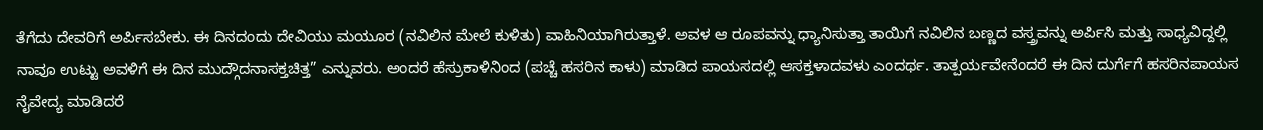ತೆಗೆದು ದೇವರಿಗೆ ಅರ್ಪಿಸಬೇಕು. ಈ ದಿನದಂದು ದೇವಿಯು ಮಯೂರ (ನವಿಲಿನ ಮೇಲೆ ಕುಳಿತು) ವಾಹಿನಿಯಾಗಿರುತ್ತಾಳೆ. ಅವಳ ಆ ರೂಪವನ್ನು ಧ್ಯಾನಿಸುತ್ತಾ ತಾಯಿಗೆ ನವಿಲಿನ ಬಣ್ಣದ ವಸ್ತ್ರವನ್ನು ಅರ್ಪಿಸಿ ಮತ್ತು ಸಾಧ್ಯವಿದ್ದಲ್ಲಿ ನಾವೂ ಉಟ್ಟು ಅವಳಿಗೆ ಈ ದಿನ ಮುದ್ಗೌದನಾಸಕ್ತಚಿತ್ತ” ಎನ್ನುವರು. ಅಂದರೆ ಹೆಸ್ರುಕಾಳಿನಿಂದ (ಪಚ್ಚೆ ಹಸರಿನ ಕಾಳು) ಮಾಡಿದ ಪಾಯಸದಲ್ಲಿ ಆಸಕ್ತಳಾದವಳು ಎಂದರ್ಥ. ತಾತ್ಪರ್ಯವೇನೆಂದರೆ ಈ ದಿನ ದುರ್ಗೆಗೆ ಹಸರಿನಪಾಯಸ ನೈವೇದ್ಯ ಮಾಡಿದರೆ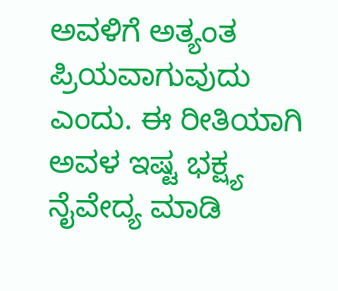ಅವಳಿಗೆ ಅತ್ಯಂತ ಪ್ರಿಯವಾಗುವುದು ಎಂದು. ಈ ರೀತಿಯಾಗಿ ಅವಳ ಇಷ್ಟ ಭಕ್ಷ್ಯ ನೈವೇದ್ಯ ಮಾಡಿ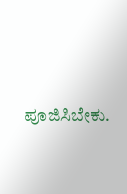ಪೂಜಿಸಿಬೇಕು.